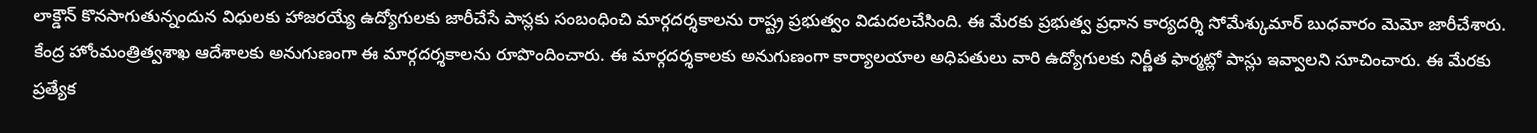లాక్డౌన్ కొనసాగుతున్నందున విధులకు హాజరయ్యే ఉద్యోగులకు జారీచేసే పాస్లకు సంబంధించి మార్గదర్శకాలను రాష్ట్ర ప్రభుత్వం విడుదలచేసింది. ఈ మేరకు ప్రభుత్వ ప్రధాన కార్యదర్శి సోమేశ్కుమార్ బుధవారం మెమో జారీచేశారు. కేంద్ర హోంమంత్రిత్వశాఖ ఆదేశాలకు అనుగుణంగా ఈ మార్గదర్శకాలను రూపొందించారు. ఈ మార్గదర్శకాలకు అనుగుణంగా కార్యాలయాల అధిపతులు వారి ఉద్యోగులకు నిర్ణీత ఫార్మట్లో పాస్లు ఇవ్వాలని సూచించారు. ఈ మేరకు ప్రత్యేక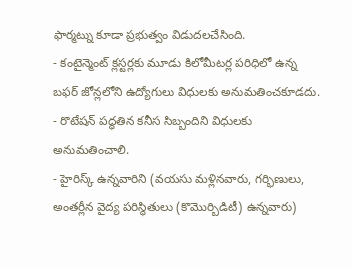ఫార్మట్ను కూడా ప్రభుత్వం విడుదలచేసింది.
- కంటైన్మెంట్ క్లస్టర్లకు మూడు కిలోమీటర్ల పరిధిలో ఉన్న బఫర్ జోన్లలోని ఉద్యోగులు విధులకు అనుమతించకూడదు.
- రొటేషన్ పద్ధతిన కనీస సిబ్బందిని విధులకు అనుమతించాలి.
- హైరిస్క్ ఉన్నవారిని (వయసు మళ్లినవారు, గర్భిణులు, అంతర్లీన వైద్య పరిస్థితులు (కొమొర్బిడిటీ) ఉన్నవారు)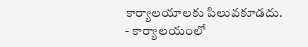కార్యాలయాలకు పిలువకూడదు.
- కార్యాలయంలో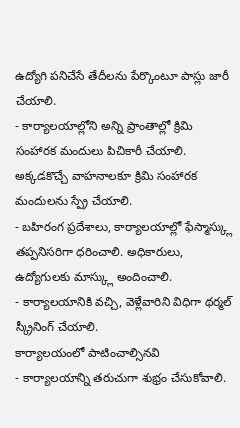ఉద్యోగి పనిచేసే తేదీలను పేర్కొంటూ పాస్లు జారీ చేయాలి.
- కార్యాలయాల్లోని అన్ని ప్రాంతాల్లో క్రిమి సంహారక మందులు పిచికారీ చేయాలి. అక్కడకొచ్చే వాహనాలకూ క్రిమి సంహారక మందులను స్ప్రే చేయాలి.
- బహిరంగ ప్రదేశాలు, కార్యాలయాల్లో ఫేస్మాస్క్లు తప్పనిసరిగా ధరించాలి. అధికారులు, ఉద్యోగులకు మాస్క్లు అందించాలి.
- కార్యాలయానికి వచ్చి, వెళ్లేవారిని విధిగా థర్మల్ స్క్రీనింగ్ చేయాలి.
కార్యాలయంలో పాటించాల్సినవి
- కార్యాలయాన్ని తరుచుగా శుభ్రం చేసుకోవాలి.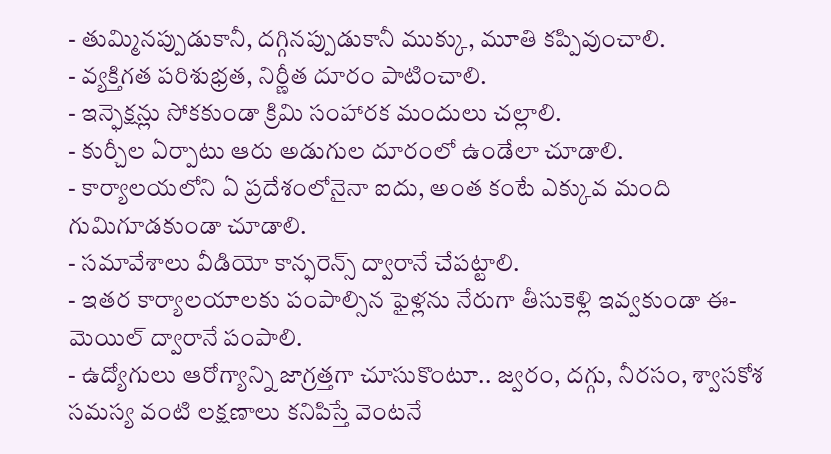- తుమ్మినప్పుడుకానీ, దగ్గినప్పుడుకానీ ముక్కు, మూతి కప్పివుంచాలి.
- వ్యక్తిగత పరిశుభ్రత, నిర్ణీత దూరం పాటించాలి.
- ఇన్ఫెక్షన్లు సోకకుండా క్రిమి సంహారక మందులు చల్లాలి.
- కుర్చీల ఏర్పాటు ఆరు అడుగుల దూరంలో ఉండేలా చూడాలి.
- కార్యాలయలోని ఏ ప్రదేశంలోనైనా ఐదు, అంత కంటే ఎక్కువ మంది గుమిగూడకుండా చూడాలి.
- సమావేశాలు వీడియో కాన్ఫరెన్స్ ద్వారానే చేపట్టాలి.
- ఇతర కార్యాలయాలకు పంపాల్సిన ఫైళ్లను నేరుగా తీసుకెళ్లి ఇవ్వకుండా ఈ-మెయిల్ ద్వారానే పంపాలి.
- ఉద్యోగులు ఆరోగ్యాన్ని జాగ్రత్తగా చూసుకొంటూ.. జ్వరం, దగ్గు, నీరసం, శ్వాసకోశ సమస్య వంటి లక్షణాలు కనిపిస్తే వెంటనే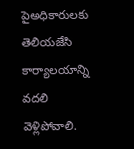పైఅధికారులకు తెలియజేసి కార్యాలయాన్ని వదలి వెళ్లిపోవాలి.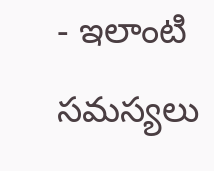- ఇలాంటి సమస్యలు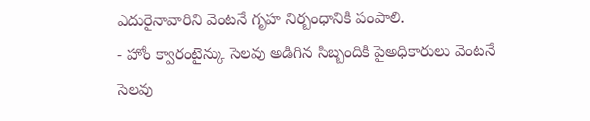ఎదురైనావారిని వెంటనే గృహ నిర్బంధానికి పంపాలి.
- హోం క్వారంటైన్కు సెలవు అడిగిన సిబ్బందికి పైఅధికారులు వెంటనే సెలవు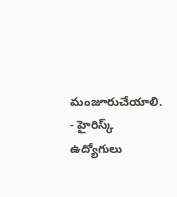మంజూరుచేయాలి.
- హైరిస్క్ ఉద్యోగులు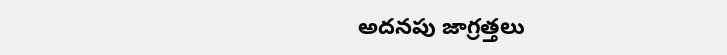అదనపు జాగ్రత్తలు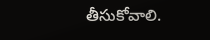తీసుకోవాలి.